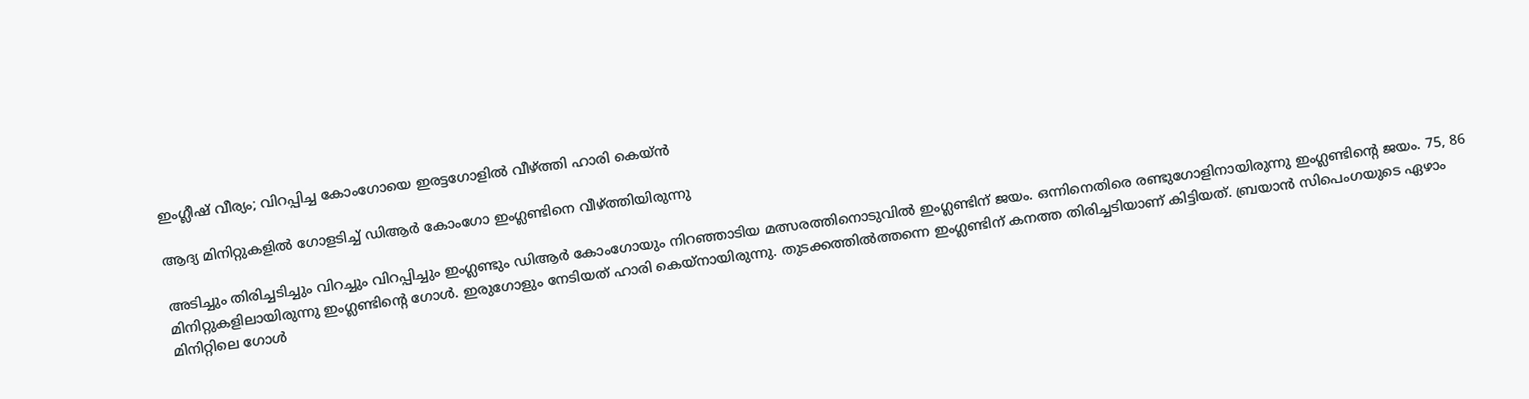ഇംഗ്ലീഷ് വീര്യം; വിറപ്പിച്ച കോംഗോയെ ഇരട്ടഗോളില്‍ വീഴ്ത്തി ഹാരി കെയ്ന്‍

ആദ്യ മിനിറ്റുകളില്‍ ഗോളടിച്ച് ഡിആര്‍ കോംഗോ ഇംഗ്ലണ്ടിനെ വീഴ്ത്തിയിരുന്നു

അടിച്ചും തിരിച്ചടിച്ചും വിറച്ചും വിറപ്പിച്ചും ഇംഗ്ലണ്ടും ഡിആര്‍ കോംഗോയും നിറഞ്ഞാടിയ മത്സരത്തിനൊടുവില്‍ ഇംഗ്ലണ്ടിന് ജയം. ഒന്നിനെതിരെ രണ്ടുഗോളിനായിരുന്നു ഇംഗ്ലണ്ടിന്റെ ജയം. 75, 86 മിനിറ്റുകളിലായിരുന്നു ഇംഗ്ലണ്ടിന്റെ ഗോള്‍. ഇരുഗോളും നേടിയത് ഹാരി കെയ്‌നായിരുന്നു. തുടക്കത്തില്‍ത്തന്നെ ഇംഗ്ലണ്ടിന് കനത്ത തിരിച്ചടിയാണ് കിട്ടിയത്. ബ്രയാന്‍ സിപെംഗയുടെ ഏഴാം മിനിറ്റിലെ ഗോള്‍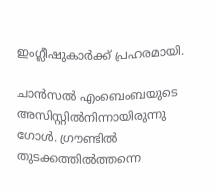ഇംഗ്ലീഷുകാര്‍ക്ക് പ്രഹരമായി.

ചാന്‍സല്‍ എംബെംബയുടെ അസിസ്റ്റില്‍നിന്നായിരുന്നു ഗോള്‍. ഗ്രൗണ്ടില്‍ തുടക്കത്തില്‍ത്തന്നെ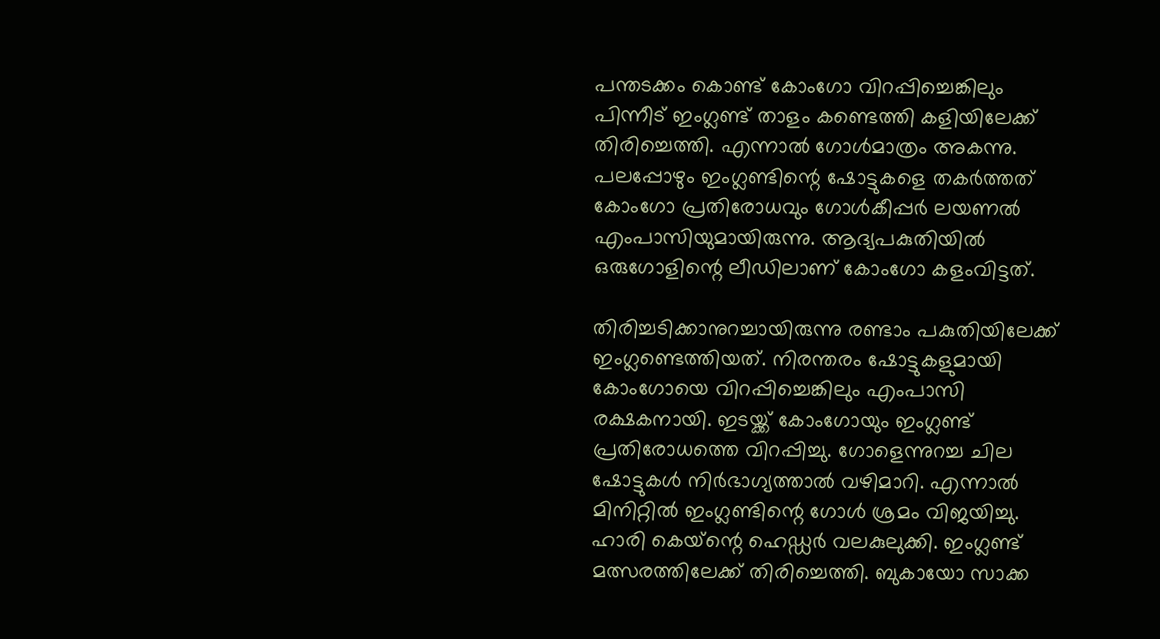പന്തടക്കം കൊണ്ട് കോംഗോ വിറപ്പിച്ചെങ്കിലും പിന്നീട് ഇംഗ്ലണ്ട് താളം കണ്ടെത്തി കളിയിലേക്ക് തിരിച്ചെത്തി. എന്നാല്‍ ഗോള്‍മാത്രം അകന്നു. പലപ്പോഴും ഇംഗ്ലണ്ടിന്റെ ഷോട്ടുകളെ തകര്‍ത്തത് കോംഗോ പ്രതിരോധവും ഗോള്‍കീപ്പര്‍ ലയണല്‍ എംപാസിയുമായിരുന്നു. ആദ്യപകുതിയില്‍ ഒരുഗോളിന്റെ ലീഡിലാണ് കോംഗോ കളംവിട്ടത്.

തിരിച്ചടിക്കാനുറച്ചായിരുന്നു രണ്ടാം പകുതിയിലേക്ക് ഇംഗ്ലണ്ടെത്തിയത്. നിരന്തരം ഷോട്ടുകളുമായി കോംഗോയെ വിറപ്പിച്ചെങ്കിലും എംപാസി രക്ഷകനായി. ഇടയ്ക്ക് കോംഗോയും ഇംഗ്ലണ്ട് പ്രതിരോധത്തെ വിറപ്പിച്ചു. ഗോളെന്നുറച്ച ചില ഷോട്ടുകള്‍ നിര്‍ഭാഗ്യത്താല്‍ വഴിമാറി. എന്നാല്‍ മിനിറ്റില്‍ ഇംഗ്ലണ്ടിന്റെ ഗോള്‍ ശ്രമം വിജയിച്ചു. ഹാരി കെയ്‌ന്റെ ഹെഡ്ഡര്‍ വലകുലുക്കി. ഇംഗ്ലണ്ട് മത്സരത്തിലേക്ക് തിരിച്ചെത്തി. ബുകായോ സാക്ക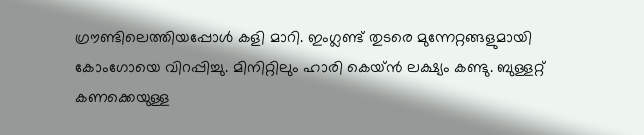ഗ്രൗണ്ടിലെത്തിയപ്പോള്‍ കളി മാറി. ഇംഗ്ലണ്ട് തുടരെ മുന്നേറ്റങ്ങളുമായി കോംഗോയെ വിറപ്പിച്ചു. മിനിറ്റിലും ഹാരി കെയ്ന്‍ ലക്ഷ്യം കണ്ടു. ബുള്ളറ്റ് കണക്കെയുള്ള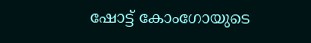ഷോട്ട് കോംഗോയുടെ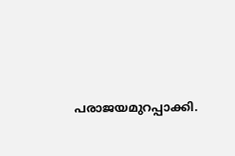പരാജയമുറപ്പാക്കി.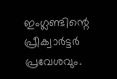ഇംഗ്ലണ്ടിന്റെ പ്രീക്വാര്‍ട്ടര്‍ പ്രവേശവും.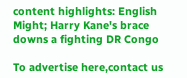content highlights: English Might; Harry Kane's brace downs a fighting DR Congo

To advertise here,contact us